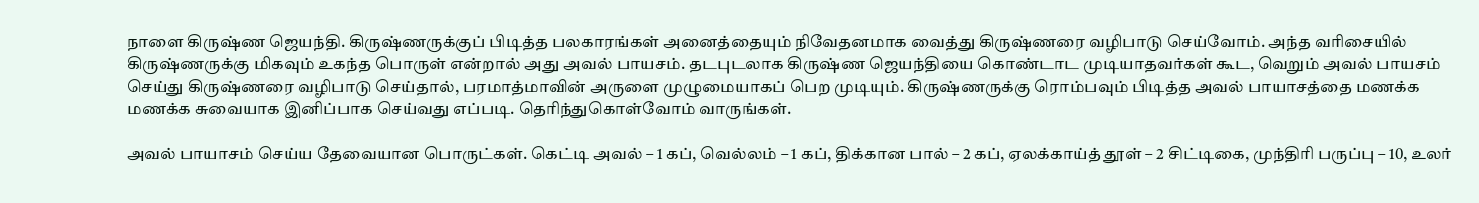நாளை கிருஷ்ண ஜெயந்தி. கிருஷ்ணருக்குப் பிடித்த பலகாரங்கள் அனைத்தையும் நிவேதனமாக வைத்து கிருஷ்ணரை வழிபாடு செய்வோம். அந்த வரிசையில் கிருஷ்ணருக்கு மிகவும் உகந்த பொருள் என்றால் அது அவல் பாயசம். தடபுடலாக கிருஷ்ண ஜெயந்தியை கொண்டாட முடியாதவர்கள் கூட, வெறும் அவல் பாயசம் செய்து கிருஷ்ணரை வழிபாடு செய்தால், பரமாத்மாவின் அருளை முழுமையாகப் பெற முடியும். கிருஷ்ணருக்கு ரொம்பவும் பிடித்த அவல் பாயாசத்தை மணக்க மணக்க சுவையாக இனிப்பாக செய்வது எப்படி. தெரிந்துகொள்வோம் வாருங்கள்.

அவல் பாயாசம் செய்ய தேவையான பொருட்கள். கெட்டி அவல் – 1 கப், வெல்லம் – 1 கப், திக்கான பால் – 2 கப், ஏலக்காய்த் தூள் – 2 சிட்டிகை, முந்திரி பருப்பு – 10, உலர்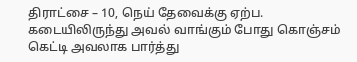திராட்சை – 10, நெய் தேவைக்கு ஏற்ப.
கடையிலிருந்து அவல் வாங்கும் போது கொஞ்சம் கெட்டி அவலாக பார்த்து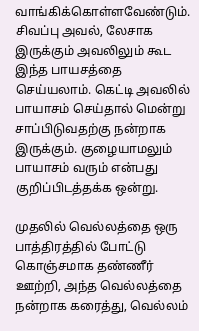வாங்கிக்கொள்ளவேண்டும். சிவப்பு அவல், லேசாக இருக்கும் அவலிலும் கூட இந்த பாயசத்தை செய்யலாம். கெட்டி அவலில் பாயாசம் செய்தால் மென்று சாப்பிடுவதற்கு நன்றாக இருக்கும். குழையாமலும் பாயாசம் வரும் என்பது குறிப்பிடத்தக்க ஒன்று.

முதலில் வெல்லத்தை ஒரு பாத்திரத்தில் போட்டு கொஞ்சமாக தண்ணீர் ஊற்றி, அந்த வெல்லத்தை நன்றாக கரைத்து, வெல்லம்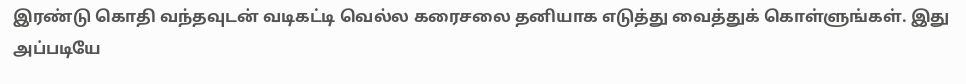இரண்டு கொதி வந்தவுடன் வடிகட்டி வெல்ல கரைசலை தனியாக எடுத்து வைத்துக் கொள்ளுங்கள். இது அப்படியே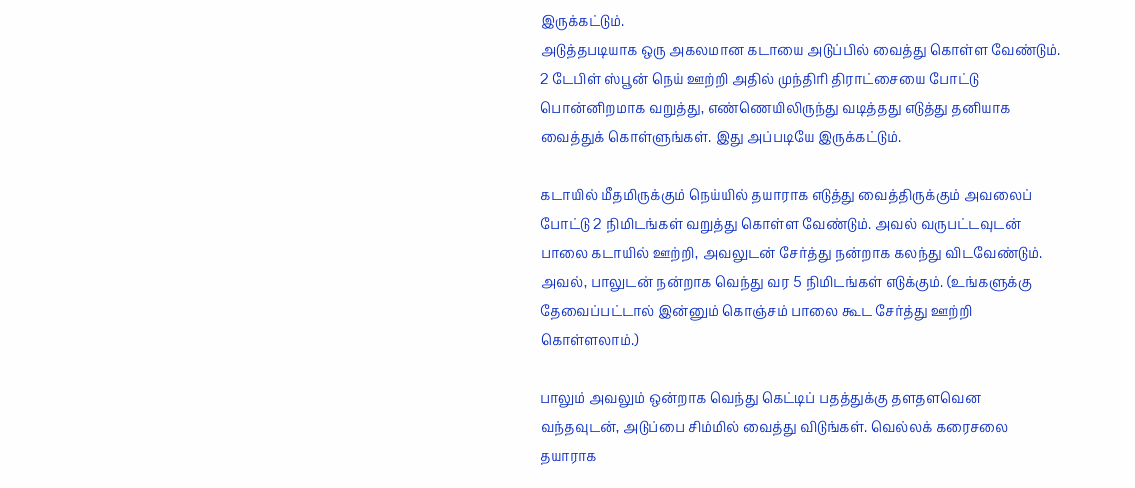இருக்கட்டும்.
அடுத்தபடியாக ஒரு அகலமான கடாயை அடுப்பில் வைத்து கொள்ள வேண்டும். 2 டேபிள் ஸ்பூன் நெய் ஊற்றி அதில் முந்திரி திராட்சையை போட்டு பொன்னிறமாக வறுத்து, எண்ணெயிலிருந்து வடித்தது எடுத்து தனியாக வைத்துக் கொள்ளுங்கள். இது அப்படியே இருக்கட்டும்.

கடாயில் மீதமிருக்கும் நெய்யில் தயாராக எடுத்து வைத்திருக்கும் அவலைப் போட்டு 2 நிமிடங்கள் வறுத்து கொள்ள வேண்டும். அவல் வருபட்டவுடன் பாலை கடாயில் ஊற்றி, அவலுடன் சேர்த்து நன்றாக கலந்து விடவேண்டும். அவல், பாலுடன் நன்றாக வெந்து வர 5 நிமிடங்கள் எடுக்கும். (உங்களுக்கு தேவைப்பட்டால் இன்னும் கொஞ்சம் பாலை கூட சேர்த்து ஊற்றி கொள்ளலாம்.)

பாலும் அவலும் ஒன்றாக வெந்து கெட்டிப் பதத்துக்கு தளதளவென வந்தவுடன், அடுப்பை சிம்மில் வைத்து விடுங்கள். வெல்லக் கரைசலை தயாராக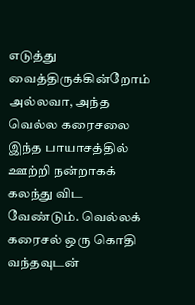எடுத்து வைத்திருக்கின்றோம் அல்லவா, அந்த வெல்ல கரைசலை இந்த பாயாசத்தில் ஊற்றி நன்றாகக் கலந்து விட வேண்டும். வெல்லக் கரைசல் ஒரு கொதி வந்தவுடன்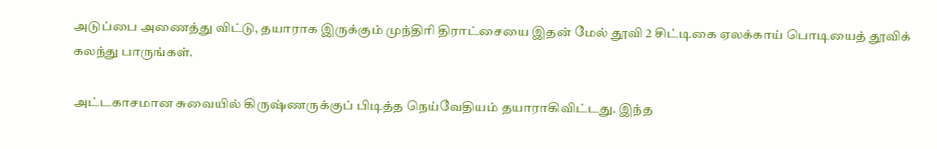அடுப்பை அணைத்து விட்டு, தயாராக இருக்கும் முந்திரி திராட்சையை இதன் மேல் தூவி 2 சிட்டிகை ஏலக்காய் பொடியைத் தூவிக் கலந்து பாருங்கள்.

அட்டகாசமான சுவையில் கிருஷ்ணருக்குப் பிடித்த நெய்வேதியம் தயாராகிவிட்டது. இந்த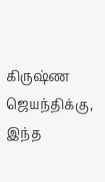கிருஷ்ண ஜெயந்திக்கு, இந்த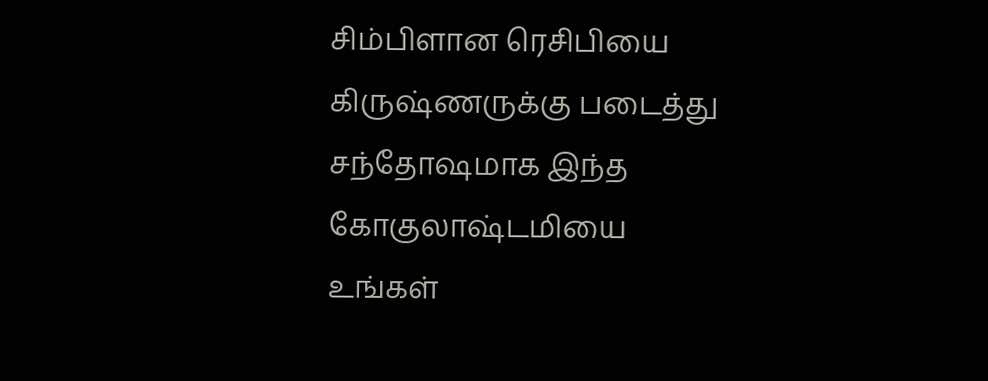சிம்பிளான ரெசிபியை கிருஷ்ணருக்கு படைத்து சந்தோஷமாக இந்த கோகுலாஷ்டமியை உங்கள்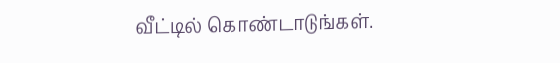வீட்டில் கொண்டாடுங்கள்.